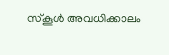സ്കൂൾ അവധിക്കാലം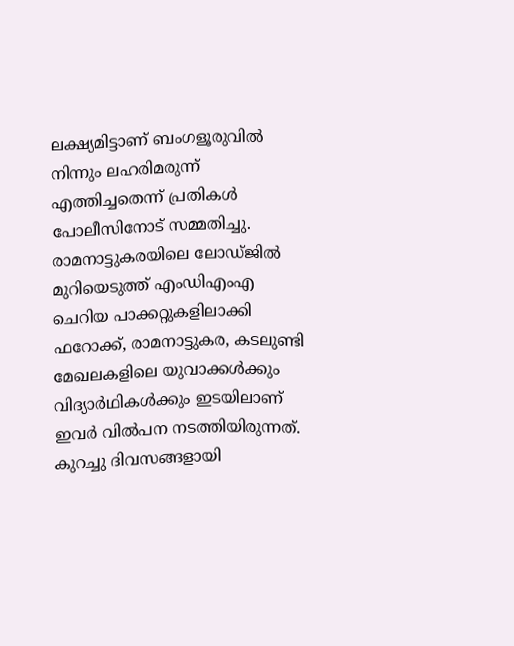ലക്ഷ്യമിട്ടാണ് ബംഗളൂരുവിൽ നിന്നും ലഹരിമരുന്ന് എത്തിച്ചതെന്ന് പ്രതികൾ പോലീസിനോട് സമ്മതിച്ചു. രാമനാട്ടുകരയിലെ ലോഡ്ജിൽ മുറിയെടുത്ത് എംഡിഎംഎ ചെറിയ പാക്കറ്റുകളിലാക്കി ഫറോക്ക്, രാമനാട്ടുകര, കടലുണ്ടി മേഖലകളിലെ യുവാക്കൾക്കും വിദ്യാർഥികൾക്കും ഇടയിലാണ് ഇവർ വിൽപന നടത്തിയിരുന്നത്. കുറച്ചു ദിവസങ്ങളായി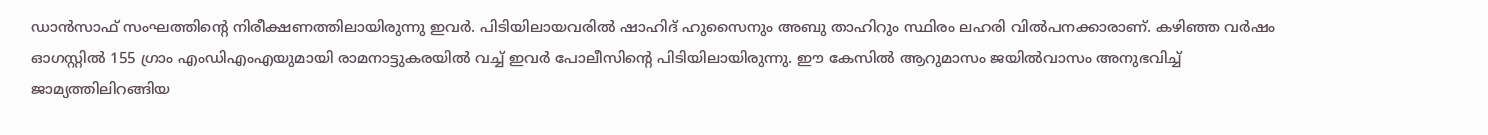ഡാൻസാഫ് സംഘത്തിന്റെ നിരീക്ഷണത്തിലായിരുന്നു ഇവർ. പിടിയിലായവരിൽ ഷാഹിദ് ഹുസൈനും അബു താഹിറും സ്ഥിരം ലഹരി വിൽപനക്കാരാണ്. കഴിഞ്ഞ വർഷം ഓഗസ്റ്റിൽ 155 ഗ്രാം എംഡിഎംഎയുമായി രാമനാട്ടുകരയിൽ വച്ച് ഇവർ പോലീസിന്റെ പിടിയിലായിരുന്നു. ഈ കേസിൽ ആറുമാസം ജയിൽവാസം അനുഭവിച്ച് ജാമ്യത്തിലിറങ്ങിയ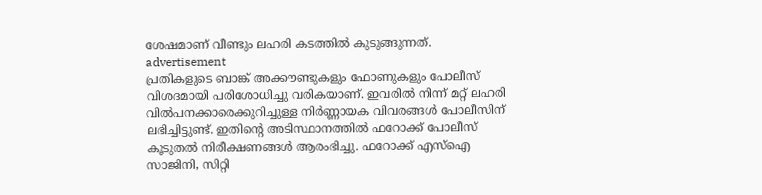ശേഷമാണ് വീണ്ടും ലഹരി കടത്തിൽ കുടുങ്ങുന്നത്.
advertisement
പ്രതികളുടെ ബാങ്ക് അക്കൗണ്ടുകളും ഫോണുകളും പോലീസ് വിശദമായി പരിശോധിച്ചു വരികയാണ്. ഇവരിൽ നിന്ന് മറ്റ് ലഹരി വിൽപനക്കാരെക്കുറിച്ചുള്ള നിർണ്ണായക വിവരങ്ങൾ പോലീസിന് ലഭിച്ചിട്ടുണ്ട്. ഇതിന്റെ അടിസ്ഥാനത്തിൽ ഫറോക്ക് പോലീസ് കൂടുതൽ നിരീക്ഷണങ്ങൾ ആരംഭിച്ചു. ഫറോക്ക് എസ്ഐ സാജിനി, സിറ്റി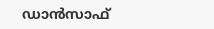ഡാൻസാഫ്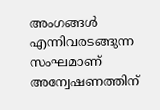അംഗങ്ങൾ എന്നിവരടങ്ങുന്ന സംഘമാണ് അന്വേഷണത്തിന്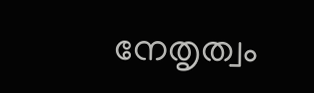നേതൃത്വം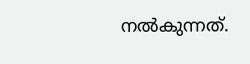നൽകുന്നത്.